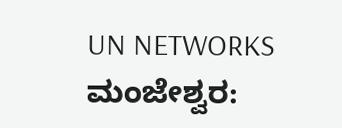UN NETWORKS
ಮಂಜೇಶ್ವರ: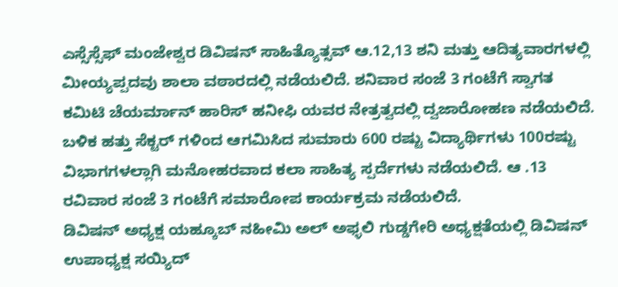ಎಸ್ಸೆಸ್ಸೆಫ್ ಮಂಜೇಶ್ವರ ಡಿವಿಷನ್ ಸಾಹಿತ್ಯೊತ್ಸವ್ ಆ.12,13 ಶನಿ ಮತ್ತು ಆದಿತ್ಯವಾರಗಳಲ್ಲಿ ಮೀಯ್ಯಪ್ಪದವು ಶಾಲಾ ವಠಾರದಲ್ಲಿ ನಡೆಯಲಿದೆ. ಶನಿವಾರ ಸಂಜೆ 3 ಗಂಟೆಗೆ ಸ್ವಾಗತ ಕಮಿಟಿ ಚೆಯರ್ಮಾನ್ ಹಾರಿಸ್ ಹನೀಫಿ ಯವರ ನೇತ್ರತ್ವದಲ್ಲಿ ದ್ವಜಾರೋಹಣ ನಡೆಯಲಿದೆ.
ಬಳಿಕ ಹತ್ತು ಸೆಕ್ಟರ್ ಗಳಿಂದ ಆಗಮಿಸಿದ ಸುಮಾರು 600 ರಷ್ಟು ವಿದ್ಯಾರ್ಥಿಗಳು 100ರಷ್ಟು ವಿಭಾಗಗಳಲ್ಲಾಗಿ ಮನೋಹರವಾದ ಕಲಾ ಸಾಹಿತ್ಯ ಸ್ಪರ್ದೆಗಳು ನಡೆಯಲಿದೆ. ಆ .13 ರವಿವಾರ ಸಂಜೆ 3 ಗಂಟೆಗೆ ಸಮಾರೋಪ ಕಾರ್ಯಕ್ರಮ ನಡೆಯಲಿದೆ.
ಡಿವಿಷನ್ ಅಧ್ಯಕ್ಷ ಯಹ್ಕೂಬ್ ನಹೀಮಿ ಅಲ್ ಅಫ್ಳಲಿ ಗುಡ್ಡಗೇರಿ ಅಧ್ಯಕ್ಷತೆಯಲ್ಲಿ ಡಿವಿಷನ್ ಉಪಾಧ್ಯಕ್ಷ ಸಯ್ಯಿದ್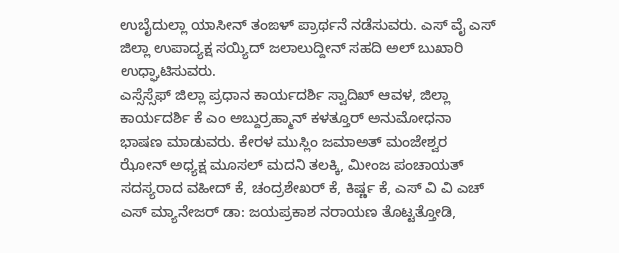ಉಬೈದುಲ್ಲಾ ಯಾಸೀನ್ ತಂಙಳ್ ಪ್ರಾರ್ಥನೆ ನಡೆಸುವರು. ಎಸ್ ವೈ ಎಸ್ ಜಿಲ್ಲಾ ಉಪಾದ್ಯಕ್ಷ ಸಯ್ಯಿದ್ ಜಲಾಲುದ್ದೀನ್ ಸಹದಿ ಅಲ್ ಬುಖಾರಿ ಉಧ್ಘಾಟಿಸುವರು.
ಎಸ್ಸೆಸ್ಸೆಫ್ ಜಿಲ್ಲಾ ಪ್ರಧಾನ ಕಾರ್ಯದರ್ಶಿ ಸ್ವಾದಿಖ್ ಆವಳ, ಜಿಲ್ಲಾ ಕಾರ್ಯದರ್ಶಿ ಕೆ ಎಂ ಅಬ್ದುರ್ರಹ್ಮಾನ್ ಕಳತ್ತೂರ್ ಅನುಮೋಧನಾ ಭಾಷಣ ಮಾಡುವರು. ಕೇರಳ ಮುಸ್ಲಿಂ ಜಮಾಅತ್ ಮಂಜೇಶ್ವರ ಝೋನ್ ಅಧ್ಯಕ್ಷ ಮೂಸಲ್ ಮದನಿ ತಲಕ್ಕಿ, ಮೀಂಜ ಪಂಚಾಯತ್ ಸದಸ್ಯರಾದ ವಹೀದ್ ಕೆ, ಚಂದ್ರಶೇಖರ್ ಕೆ, ಕಿರ್ಷ್ಣ ಕೆ, ಎಸ್ ವಿ ವಿ ಎಚ್ ಎಸ್ ಮ್ಯಾನೇಜರ್ ಡಾ: ಜಯಪ್ರಕಾಶ ನರಾಯಣ ತೊಟ್ಟತ್ತೋಡಿ,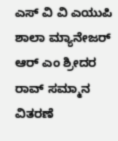ಎಸ್ ವಿ ವಿ ಎಯುಪಿ ಶಾಲಾ ಮ್ಯಾನೇಜರ್ ಆರ್ ಎಂ ಶ್ರೀದರ ರಾವ್ ಸಮ್ಮಾನ ವಿತರಣೆ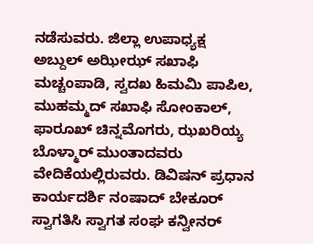ನಡೆಸುವರು. ಜಿಲ್ಲಾ ಉಪಾಧ್ಯಕ್ಷ ಅಬ್ದುಲ್ ಅಝೀಝ್ ಸಖಾಫಿ ಮಚ್ಚಂಪಾಡಿ, ಸ್ವದಖ ಹಿಮಮಿ ಪಾಪಿಲ, ಮುಹಮ್ಮದ್ ಸಖಾಫಿ ಸೋಂಕಾಲ್, ಫಾರೂಖ್ ಚಿನ್ನಮೊಗರು, ಝಖರಿಯ್ಯ ಬೊಳ್ಮಾರ್ ಮುಂತಾದವರು ವೇದಿಕೆಯಲ್ಲಿರುವರು. ಡಿವಿಷನ್ ಪ್ರಧಾನ ಕಾರ್ಯದರ್ಶಿ ನಂಷಾದ್ ಬೇಕೂರ್ ಸ್ವಾಗತಿಸಿ ಸ್ವಾಗತ ಸಂಘ ಕನ್ವೀನರ್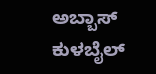ಅಬ್ಬಾಸ್ ಕುಳಬೈಲ್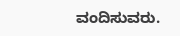ವಂದಿಸುವರು.